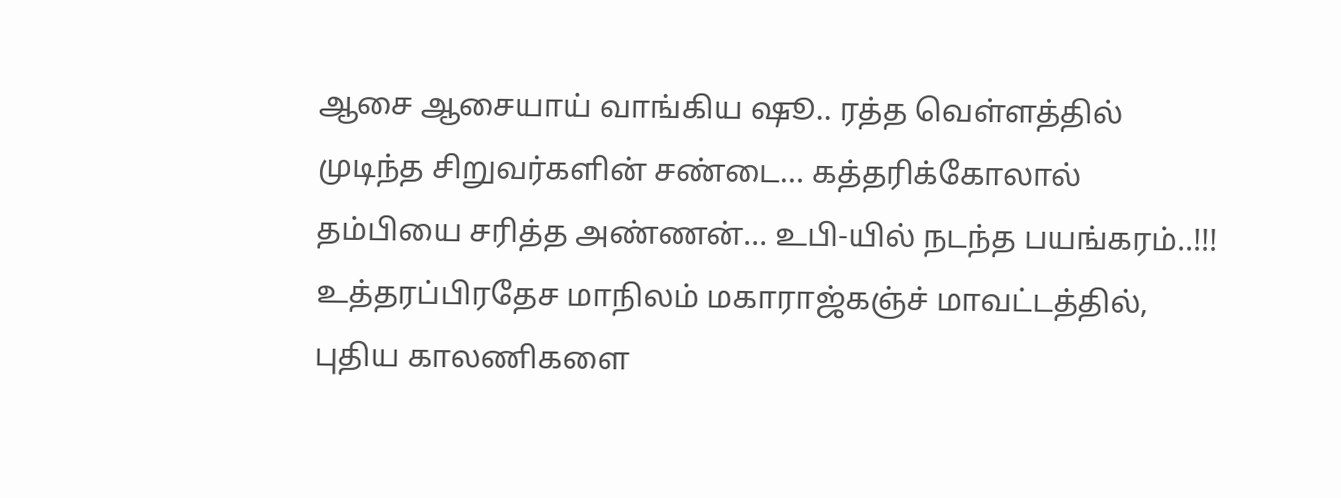ஆசை ஆசையாய் வாங்கிய ஷூ.. ரத்த வெள்ளத்தில் முடிந்த சிறுவர்களின் சண்டை… கத்தரிக்கோலால் தம்பியை சரித்த அண்ணன்… உபி-யில் நடந்த பயங்கரம்..!!!
உத்தரப்பிரதேச மாநிலம் மகாராஜ்கஞ்ச் மாவட்டத்தில், புதிய காலணிகளை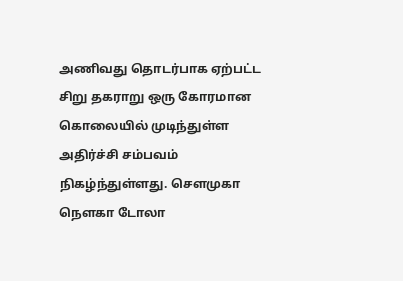அணிவது தொடர்பாக ஏற்பட்ட சிறு தகராறு ஒரு கோரமான கொலையில் முடிந்துள்ள அதிர்ச்சி சம்பவம் நிகழ்ந்துள்ளது. சௌமுகா நௌகா டோலா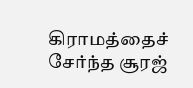கிராமத்தைச் சேர்ந்த சூரஜ்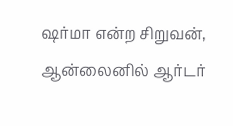ஷர்மா என்ற சிறுவன், ஆன்லைனில் ஆர்டர்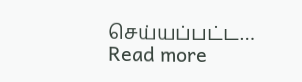செய்யப்பட்ட…
Read more